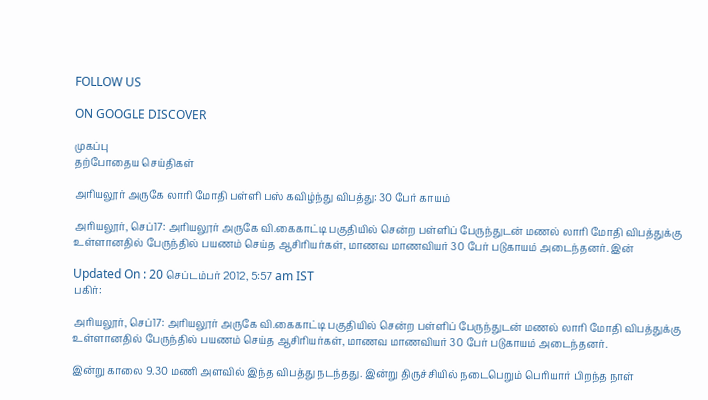FOLLOW US

ON GOOGLE DISCOVER

முகப்பு
தற்போதைய செய்திகள்

அரியலூர் அருகே லாரி மோதி பள்ளி பஸ் கவிழ்ந்து விபத்து: 30 பேர் காயம்

அரியலூர், செப்17: அரியலூர் அருகே வி.கைகாட்டி பகுதியில் சென்ற பள்ளிப் பேருந்துடன் மணல் லாரி மோதி விபத்துக்கு உள்ளானதில் பேருந்தில் பயணம் செய்த ஆசிரியர்கள், மாணவ மாணவியர் 30 பேர் படுகாயம் அடைந்தனர். இன்

Updated On : 20 செப்டம்பர் 2012, 5:57 am IST
பகிர்:

அரியலூர், செப்17: அரியலூர் அருகே வி.கைகாட்டி பகுதியில் சென்ற பள்ளிப் பேருந்துடன் மணல் லாரி மோதி விபத்துக்கு உள்ளானதில் பேருந்தில் பயணம் செய்த ஆசிரியர்கள், மாணவ மாணவியர் 30 பேர் படுகாயம் அடைந்தனர்.

இன்று காலை 9.30 மணி அளவில் இந்த விபத்து நடந்தது. இன்று திருச்சியில் நடைபெறும் பெரியார் பிறந்த நாள்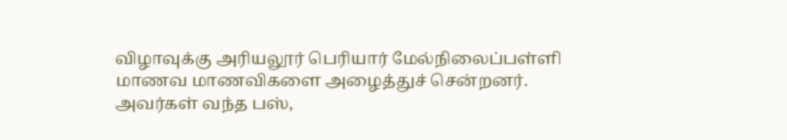விழாவுக்கு அரியலூர் பெரியார் மேல்நிலைப்பள்ளி மாணவ மாணவிகளை அழைத்துச் சென்றனர். அவர்கள் வந்த பஸ்,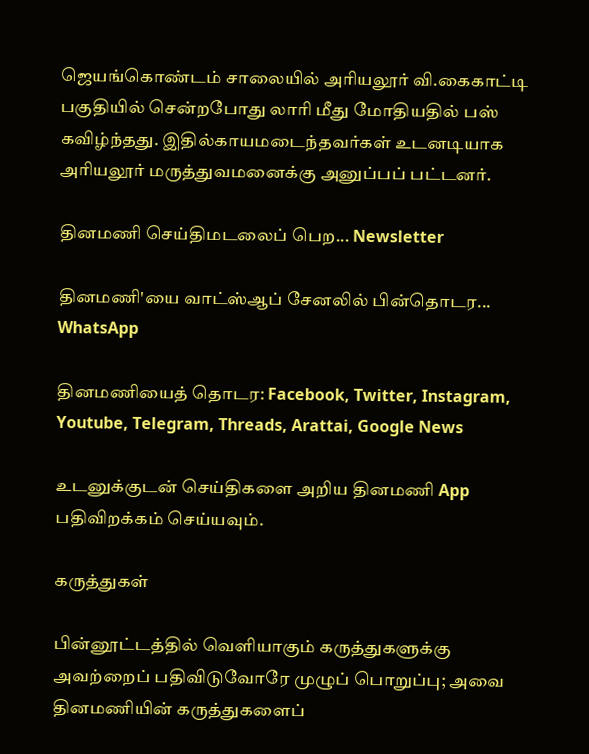ஜெயங்கொண்டம் சாலையில் அரியலூர் வி.கைகாட்டி பகுதியில் சென்றபோது லாரி மீது மோதியதில் பஸ் கவிழ்ந்தது. இதில்காயமடைந்தவர்கள் உடனடியாக அரியலூர் மருத்துவமனைக்கு அனுப்பப் பட்டனர்.

தினமணி செய்திமடலைப் பெற... Newsletter

தினமணி'யை வாட்ஸ்ஆப் சேனலில் பின்தொடர... WhatsApp

தினமணியைத் தொடர: Facebook, Twitter, Instagram, Youtube, Telegram, Threads, Arattai, Google News

உடனுக்குடன் செய்திகளை அறிய தினமணி App பதிவிறக்கம் செய்யவும்.

கருத்துகள்

பின்னூட்டத்தில் வெளியாகும் கருத்துகளுக்கு அவற்றைப் பதிவிடுவோரே முழுப் பொறுப்பு; அவை தினமணியின் கருத்துகளைப்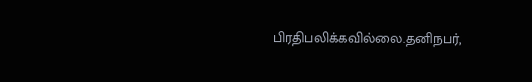பிரதிபலிக்கவில்லை.தனிநபர்,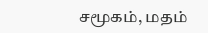சமூகம், மதம்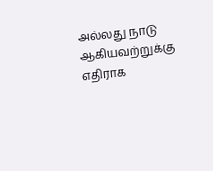அல்லது நாடு ஆகியவற்றுக்கு எதிராக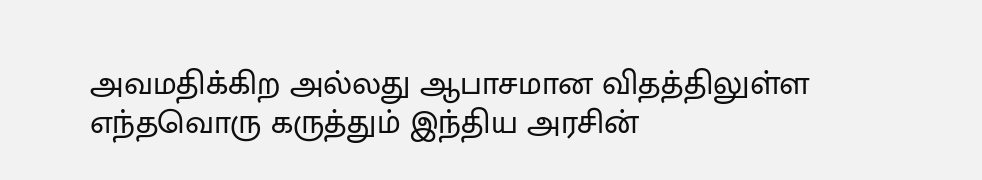அவமதிக்கிற அல்லது ஆபாசமான விதத்திலுள்ள எந்தவொரு கருத்தும் இந்திய அரசின்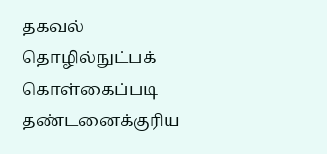தகவல் தொழில்நுட்பக் கொள்கைப்படி தண்டனைக்குரிய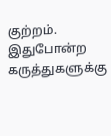குற்றம். இதுபோன்ற கருத்துகளுக்கு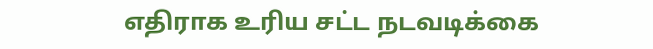எதிராக உரிய சட்ட நடவடிக்கை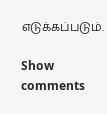எடுக்கப்படும்.

Show comments